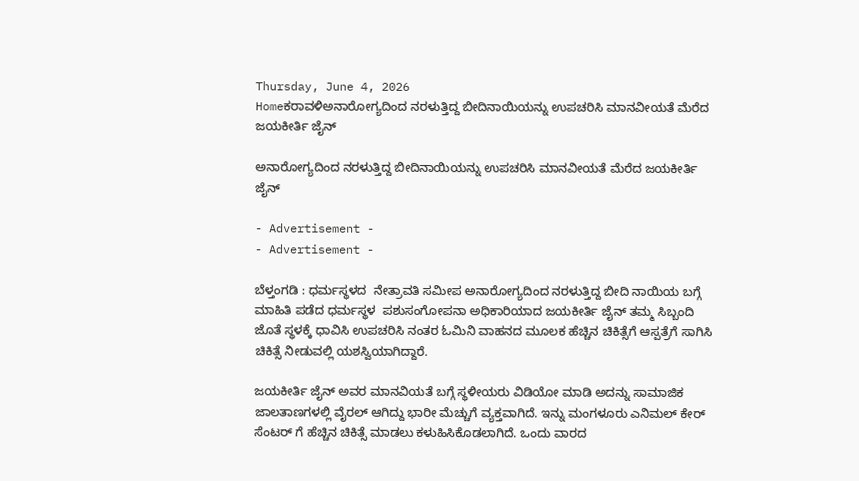Thursday, June 4, 2026
Homeಕರಾವಳಿಅನಾರೋಗ್ಯದಿಂದ ನರಳುತ್ತಿದ್ದ ಬೀದಿನಾಯಿಯನ್ನು ಉಪಚರಿಸಿ ಮಾನವೀಯತೆ ಮೆರೆದ ಜಯಕೀರ್ತಿ ಜೈನ್

ಅನಾರೋಗ್ಯದಿಂದ ನರಳುತ್ತಿದ್ದ ಬೀದಿನಾಯಿಯನ್ನು ಉಪಚರಿಸಿ ಮಾನವೀಯತೆ ಮೆರೆದ ಜಯಕೀರ್ತಿ ಜೈನ್

- Advertisement -
- Advertisement -

ಬೆಳ್ತಂಗಡಿ : ಧರ್ಮಸ್ಥಳದ  ನೇತ್ರಾವತಿ ಸಮೀಪ ಅನಾರೋಗ್ಯದಿಂದ ನರಳುತ್ತಿದ್ದ ಬೀದಿ ನಾಯಿಯ ಬಗ್ಗೆ ಮಾಹಿತಿ ಪಡೆದ ಧರ್ಮಸ್ಥಳ  ಪಶುಸಂಗೋಪನಾ ಅಧಿಕಾರಿಯಾದ ಜಯಕೀರ್ತಿ ಜೈನ್ ತಮ್ಮ ಸಿಬ್ಬಂದಿ ಜೊತೆ ಸ್ಥಳಕ್ಕೆ ಧಾವಿಸಿ ಉಪಚರಿಸಿ ನಂತರ ಓಮಿನಿ ವಾಹನದ ಮೂಲಕ ಹೆಚ್ಚಿನ ಚಿಕಿತ್ಸೆಗೆ ಆಸ್ಪತ್ರೆಗೆ ಸಾಗಿಸಿ ಚಿಕಿತ್ಸೆ ನೀಡುವಲ್ಲಿ ಯಶಸ್ವಿಯಾಗಿದ್ದಾರೆ.

ಜಯಕೀರ್ತಿ ಜೈನ್ ಅವರ ಮಾನವಿಯತೆ ಬಗ್ಗೆ ಸ್ಥಳೀಯರು ವಿಡಿಯೋ ಮಾಡಿ ಅದನ್ನು ಸಾಮಾಜಿಕ ಜಾಲತಾಣಗಳಲ್ಲಿ ವೈರಲ್ ಆಗಿದ್ದು ಭಾರೀ ಮೆಚ್ಚುಗೆ ವ್ಯಕ್ತವಾಗಿದೆ. ಇನ್ನು ಮಂಗಳೂರು ಎನಿಮಲ್ ಕೇರ್ ಸೆಂಟರ್ ಗೆ ಹೆಚ್ಚಿನ ಚಿಕಿತ್ಸೆ ಮಾಡಲು ಕಳುಹಿಸಿಕೊಡಲಾಗಿದೆ. ಒಂದು ವಾರದ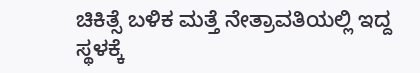ಚಿಕಿತ್ಸೆ ಬಳಿಕ ಮತ್ತೆ ನೇತ್ರಾವತಿಯಲ್ಲಿ ಇದ್ದ ಸ್ಥಳಕ್ಕೆ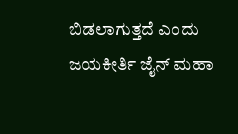ಬಿಡಲಾಗುತ್ತದೆ ಎಂದು ಜಯಕೀರ್ತಿ ಜೈನ್ ಮಹಾ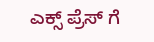ಎಕ್ಸ್ ಪ್ರೆಸ್ ಗೆ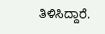ತಿಳಿಸಿದ್ದಾರೆ‌.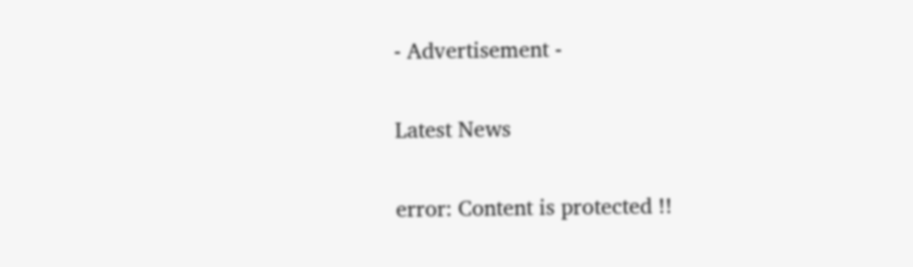- Advertisement -

Latest News

error: Content is protected !!